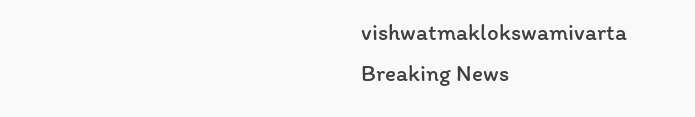vishwatmaklokswamivarta
Breaking News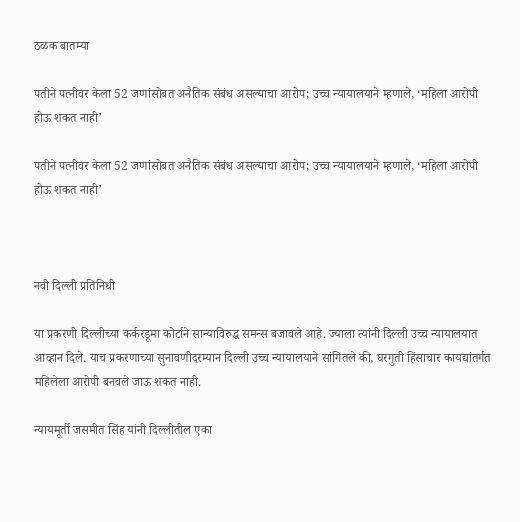ठळक बातम्या

पतीने पत्नीवर केला 52 जणांसोबत अनैतिक संबंध असल्याचा आरोप; उच्च न्यायालयाने म्हणाले, ‘महिला आरोपी होऊ शकत नाही’

पतीने पत्नीवर केला 52 जणांसोबत अनैतिक संबंध असल्याचा आरोप; उच्च न्यायालयाने म्हणाले, ‘महिला आरोपी होऊ शकत नाही’



नवी दिल्ली प्रतिनिधी

या प्रकरणी दिल्लीच्या कर्करडूमा कोर्टाने सान्याविरुद्ध समन्स बजावले आहे. ज्याला त्यांनी दिल्ली उच्च न्यायालयात आव्हान दिले. याच प्रकरणाच्या सुनावणीदरम्यान दिल्ली उच्च न्यायालयाने सांगितले की, घरगुती हिंसाचार कायद्यांतर्गत महिलेला आरोपी बनवले जाऊ शकत नाही.

न्यायमूर्ती जसमीत सिंह यांनी दिल्लीतील एका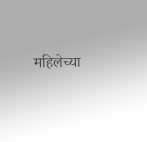महिलेच्या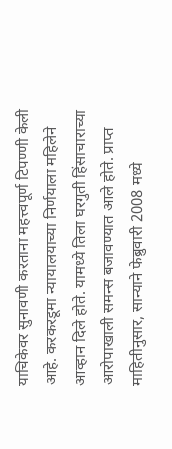याचिकेवर सुनावणी करताना महत्त्वपूर्ण टिपण्णी केली आहे. करकरडूमा न्यायालयाच्या निर्णयाला महिलेने आव्हान दिले होते. यामध्ये तिला घरगुती हिंसाचाराच्या आरोपाखाली समन्स बजावण्यात आले होते. प्राप्त माहितीनुसार, सान्याने फेब्रुवारी 2008 मध्ये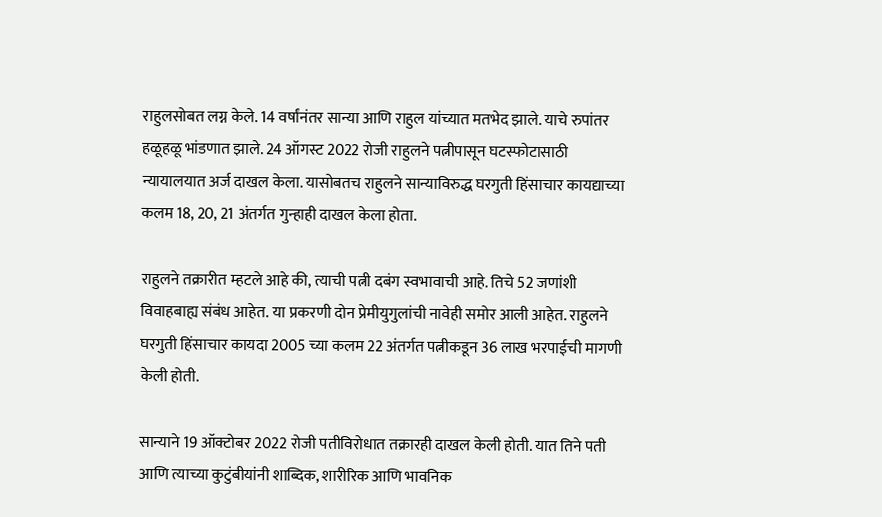राहुलसोबत लग्न केले. 14 वर्षांनंतर सान्या आणि राहुल यांच्यात मतभेद झाले. याचे रुपांतर हळूहळू भांडणात झाले. 24 ऑगस्ट 2022 रोजी राहुलने पत्नीपासून घटस्फोटासाठी न्यायालयात अर्ज दाखल केला. यासोबतच राहुलने सान्याविरुद्ध घरगुती हिंसाचार कायद्याच्या कलम 18, 20, 21 अंतर्गत गुन्हाही दाखल केला होता.

राहुलने तक्रारीत म्हटले आहे की, त्याची पत्नी दबंग स्वभावाची आहे. तिचे 52 जणांशी विवाहबाह्य संबंध आहेत. या प्रकरणी दोन प्रेमीयुगुलांची नावेही समोर आली आहेत. राहुलने घरगुती हिंसाचार कायदा 2005 च्या कलम 22 अंतर्गत पत्नीकडून 36 लाख भरपाईची मागणी केली होती.

सान्याने 19 ऑक्टोबर 2022 रोजी पतीविरोधात तक्रारही दाखल केली होती. यात तिने पती आणि त्याच्या कुटुंबीयांनी शाब्दिक, शारीरिक आणि भावनिक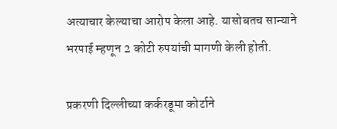अत्याचार केल्याचा आरोप केला आहे. यासोबतच सान्याने भरपाई म्हणून 2 कोटी रुपयांची मागणी केली होती.

प्रकरणी दिल्लीच्या कर्करडूमा कोर्टाने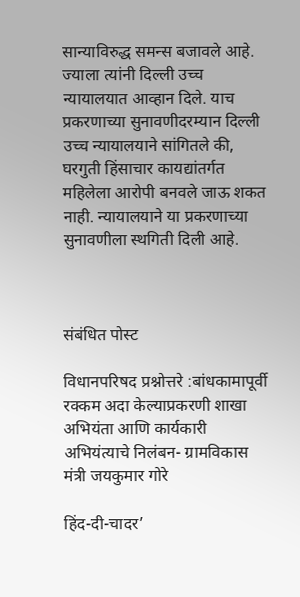सान्याविरुद्ध समन्स बजावले आहे. ज्याला त्यांनी दिल्ली उच्च न्यायालयात आव्हान दिले. याच प्रकरणाच्या सुनावणीदरम्यान दिल्ली उच्च न्यायालयाने सांगितले की, घरगुती हिंसाचार कायद्यांतर्गत महिलेला आरोपी बनवले जाऊ शकत नाही. न्यायालयाने या प्रकरणाच्या सुनावणीला स्थगिती दिली आहे.



संबंधित पोस्ट

विधानपरिषद प्रश्नोत्तरे :बांधकामापूर्वी रक्कम अदा केल्याप्रकरणी शाखा अभियंता आणि कार्यकारी अभियंत्याचे निलंबन- ग्रामविकास मंत्री जयकुमार गोरे

हिंद-दी-चादर’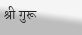श्री गुरू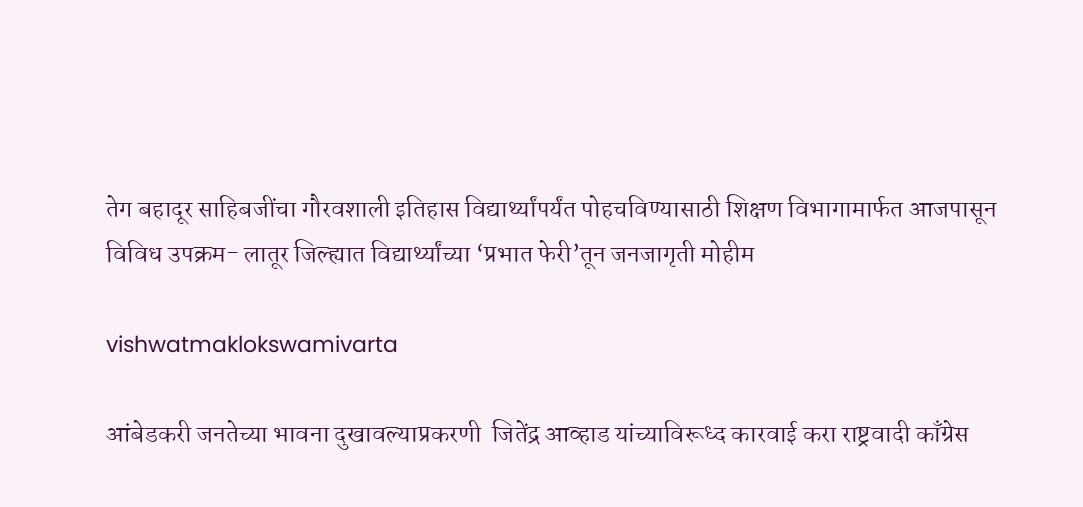तेग बहादूर साहिबजींचा गौरवशाली इतिहास विद्यार्थ्यांपर्यंत पोहचविण्यासाठी शिक्षण विभागामार्फत आजपासून विविध उपक्रम- लातूर जिल्ह्यात विद्यार्थ्यांच्या ‘प्रभात फेरी’तून जनजागृती मोहीम

vishwatmaklokswamivarta

आंबेडकरी जनतेच्या भावना दुखावल्याप्रकरणी  जितेंद्र आव्हाड यांच्याविरूध्द कारवाई करा राष्ट्रवादी काँग्रेस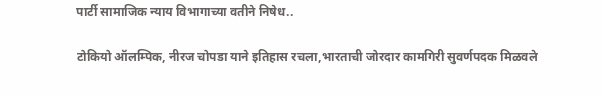पार्टी सामाजिक न्याय विभागाच्या वतीने निषेध..

टोकियो ऑलम्पिक, नीरज चोपडा याने इतिहास रचला,भारताची जोरदार कामगिरी सुवर्णपदक मिळवले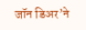जॉन डिअर’ने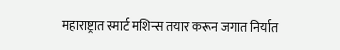महाराष्ट्रात स्मार्ट मशिन्स तयार करून जगात निर्यात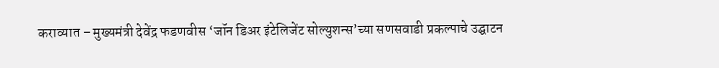कराव्यात – मुख्यमंत्री देवेंद्र फडणवीस ‘जॉन डिअर इंटेलिजेंट सोल्युशन्स’च्या सणसवाडी प्रकल्पाचे उद्घाटन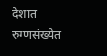देशात रुग्णसंख्येत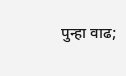पुन्हा वाढ;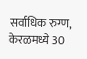सर्वाधिक रुग्ण, केरळमध्ये 30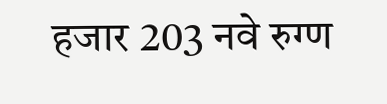हजार 203 नवे रुग्ण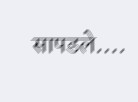सापडले….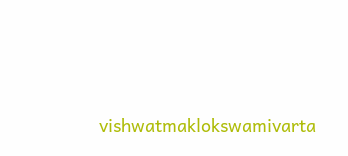vishwatmaklokswamivarta